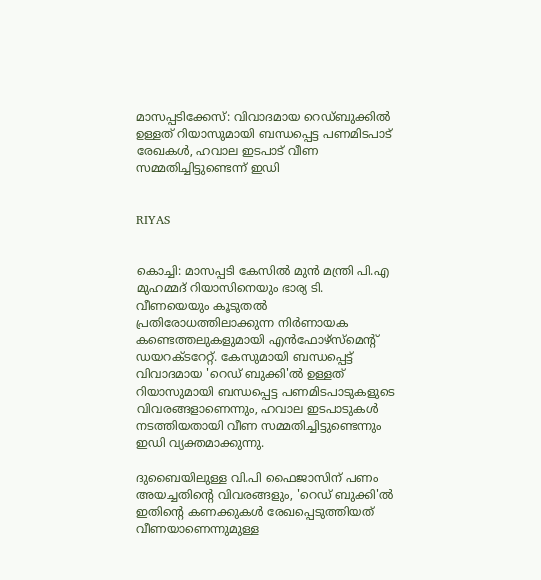മാസപ്പടിക്കേസ്: വിവാദമായ റെഡ്ബുക്കില്‍ ഉള്ളത് റിയാസുമായി ബന്ധപ്പെട്ട പണമിടപാട് രേഖകള്‍, ഹവാല ഇടപാട് വീണ സമ്മതിച്ചിട്ടുണ്ടെന്ന് ഇഡി


RIYAS


കൊച്ചി: മാസപ്പടി കേസില്‍ മുന്‍ മന്ത്രി പി.എ മുഹമ്മദ് റിയാസിനെയും ഭാര്യ ടി. വീണയെയും കൂടുതല്‍ പ്രതിരോധത്തിലാക്കുന്ന നിര്‍ണായക കണ്ടെത്തലുകളുമായി എന്‍ഫോഴ്സ്മെന്റ് ഡയറക്ടറേറ്റ്. കേസുമായി ബന്ധപ്പെട്ട് വിവാദമായ 'റെഡ് ബുക്കി'ല്‍ ഉള്ളത് റിയാസുമായി ബന്ധപ്പെട്ട പണമിടപാടുകളുടെ വിവരങ്ങളാണെന്നും, ഹവാല ഇടപാടുകള്‍ നടത്തിയതായി വീണ സമ്മതിച്ചിട്ടുണ്ടെന്നും ഇഡി വ്യക്തമാക്കുന്നു.

ദുബൈയിലുള്ള വി.പി ഫൈജാസിന് പണം അയച്ചതിന്റെ വിവരങ്ങളും, 'റെഡ് ബുക്കി'ല്‍ ഇതിന്റെ കണക്കുകള്‍ രേഖപ്പെടുത്തിയത് വീണയാണെന്നുമുള്ള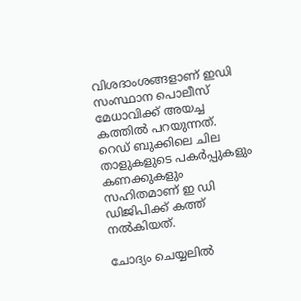വിശദാംശങ്ങളാണ് ഇഡി സംസ്ഥാന പൊലീസ് മേധാവിക്ക് അയച്ച കത്തില്‍ പറയുന്നത്. റെഡ് ബുക്കിലെ ചില താളുകളുടെ പകര്‍പ്പുകളും കണക്കുകളും സഹിതമാണ് ഇ ഡി ഡിജിപിക്ക് കത്ത് നല്‍കിയത്.

ചോദ്യം ചെയ്യലില്‍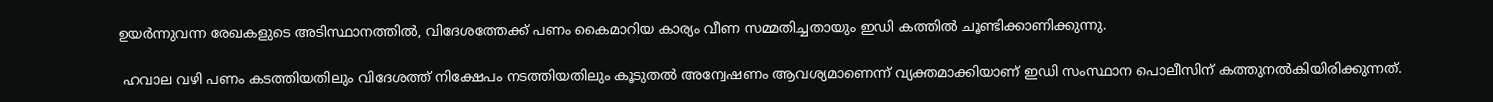ഉയര്‍ന്നുവന്ന രേഖകളുടെ അടിസ്ഥാനത്തില്‍, വിദേശത്തേക്ക് പണം കൈമാറിയ കാര്യം വീണ സമ്മതിച്ചതായും ഇഡി കത്തില്‍ ചൂണ്ടിക്കാണിക്കുന്നു.

 ഹവാല വഴി പണം കടത്തിയതിലും വിദേശത്ത് നിക്ഷേപം നടത്തിയതിലും കൂടുതല്‍ അന്വേഷണം ആവശ്യമാണെന്ന് വ്യക്തമാക്കിയാണ് ഇഡി സംസ്ഥാന പൊലീസിന് കത്തുനല്‍കിയിരിക്കുന്നത്.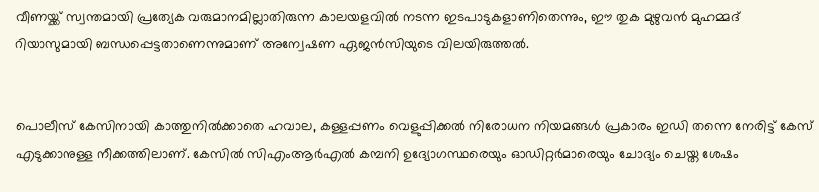വീണയ്ക്ക് സ്വന്തമായി പ്രത്യേക വരുമാനമില്ലാതിരുന്ന കാലയളവില്‍ നടന്ന ഇടപാടുകളാണിതെന്നും, ഈ തുക മുഴുവന്‍ മുഹമ്മദ് റിയാസുമായി ബന്ധപ്പെട്ടതാണെന്നുമാണ് അന്വേഷണ ഏജന്‍സിയുടെ വിലയിരുത്തല്‍.


പൊലീസ് കേസിനായി കാത്തുനില്‍ക്കാതെ ഹവാല, കള്ളപ്പണം വെളുപ്പിക്കല്‍ നിരോധന നിയമങ്ങള്‍ പ്രകാരം ഇഡി തന്നെ നേരിട്ട് കേസ് എടുക്കാനുള്ള നീക്കത്തിലാണ്. കേസില്‍ സിഎംആര്‍എല്‍ കമ്പനി ഉദ്യോഗസ്ഥരെയും ഓഡിറ്റര്‍മാരെയും ചോദ്യം ചെയ്ത ശേഷം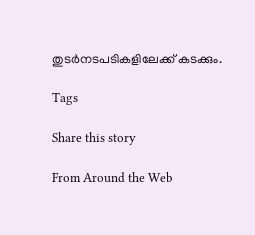തുടര്‍നടപടികളിലേക്ക് കടക്കും.

Tags

Share this story

From Around the Web